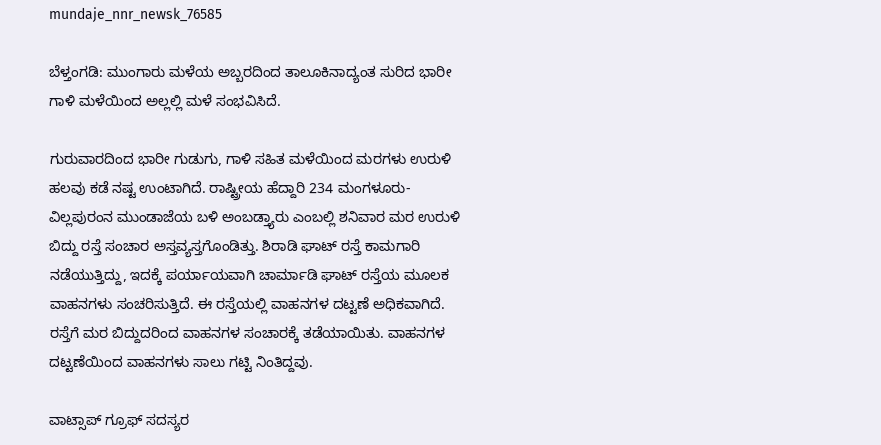mundaje_nnr_newsk_76585

ಬೆಳ್ತಂಗಡಿ: ಮುಂಗಾರು ಮಳೆಯ ಅಬ್ಬರದಿಂದ ತಾಲೂಕಿನಾದ್ಯಂತ ಸುರಿದ ಭಾರೀ ಗಾಳಿ ಮಳೆಯಿಂದ ಅಲ್ಲಲ್ಲಿ ಮಳೆ ಸಂಭವಿಸಿದೆ.

ಗುರುವಾರದಿಂದ ಭಾರೀ ಗುಡುಗು, ಗಾಳಿ ಸಹಿತ ಮಳೆಯಿಂದ ಮರಗಳು ಉರುಳಿ ಹಲವು ಕಡೆ ನಷ್ಟ ಉಂಟಾಗಿದೆ. ರಾಷ್ಟ್ರೀಯ ಹೆದ್ದಾರಿ 234 ಮಂಗಳೂರು-ವಿಲ್ಲಪುರಂನ ಮುಂಡಾಜೆಯ ಬಳಿ ಅಂಬಡ್ತ್ಯಾರು ಎಂಬಲ್ಲಿ ಶನಿವಾರ ಮರ ಉರುಳಿ ಬಿದ್ದು ರಸ್ತೆ ಸಂಚಾರ ಅಸ್ತವ್ಯಸ್ತಗೊಂಡಿತ್ತು. ಶಿರಾಡಿ ಘಾಟ್ ರಸ್ತೆ ಕಾಮಗಾರಿ ನಡೆಯುತ್ತಿದ್ದು, ಇದಕ್ಕೆ ಪರ್ಯಾಯವಾಗಿ ಚಾರ್ಮಾಡಿ ಘಾಟ್ ರಸ್ತೆಯ ಮೂಲಕ ವಾಹನಗಳು ಸಂಚರಿಸುತ್ತಿದೆ. ಈ ರಸ್ತೆಯಲ್ಲಿ ವಾಹನಗಳ ದಟ್ಟಣೆ ಅಧಿಕವಾಗಿದೆ. ರಸ್ತೆಗೆ ಮರ ಬಿದ್ದುದರಿಂದ ವಾಹನಗಳ ಸಂಚಾರಕ್ಕೆ ತಡೆಯಾಯಿತು. ವಾಹನಗಳ ದಟ್ಟಣೆಯಿಂದ ವಾಹನಗಳು ಸಾಲು ಗಟ್ಟಿ ನಿಂತಿದ್ದವು.

ವಾಟ್ಸಾಪ್ ಗ್ರೂಫ್ ಸದಸ್ಯರ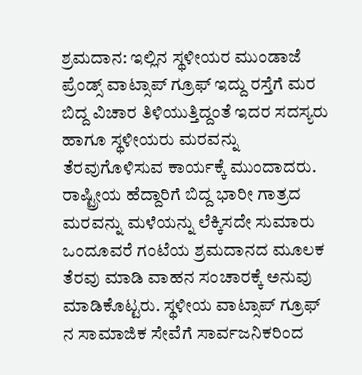ಶ್ರಮದಾನ: ಇಲ್ಲಿನ ಸ್ಥಳೀಯರ ಮುಂಡಾಜೆ ಪ್ರೆಂಡ್ಸ್ ವಾಟ್ಸಾಪ್ ಗ್ರೂಫ್ ಇದ್ದು ರಸ್ತೆಗೆ ಮರ ಬಿದ್ದ ವಿಚಾರ ತಿಳಿಯುತ್ತಿದ್ದಂತೆ ಇದರ ಸದಸ್ಯರು ಹಾಗೂ ಸ್ಥಳೀಯರು ಮರವನ್ನು ತೆರವುಗೊಳಿಸುವ ಕಾರ್ಯಕ್ಕೆ ಮುಂದಾದರು. ರಾಷ್ಟ್ರೀಯ ಹೆದ್ದಾರಿಗೆ ಬಿದ್ದ ಭಾರೀ ಗಾತ್ರದ ಮರವನ್ನು ಮಳೆಯನ್ನು ಲೆಕ್ಕಿಸದೇ ಸುಮಾರು ಒಂದೂವರೆ ಗಂಟೆಯ ಶ್ರಮದಾನದ ಮೂಲಕ ತೆರವು ಮಾಡಿ ವಾಹನ ಸಂಚಾರಕ್ಕೆ ಅನುವು ಮಾಡಿಕೊಟ್ಟರು. ಸ್ಥಳೀಯ ವಾಟ್ಸಾಪ್ ಗ್ರೂಫ್ ನ ಸಾಮಾಜಿಕ ಸೇವೆಗೆ ಸಾರ್ವಜನಿಕರಿಂದ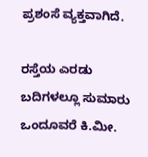ಪ್ರಶಂಸೆ ವ್ಯಕ್ತವಾಗಿದೆ.

ರಸ್ತೆಯ ಎರಡು ಬದಿಗಳಲ್ಲೂ ಸುಮಾರು ಒಂದೂವರೆ ಕಿ.ಮೀ.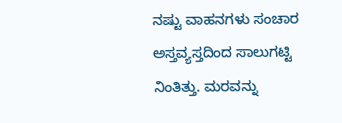ನಷ್ಟು ವಾಹನಗಳು ಸಂಚಾರ ಅಸ್ತವ್ಯಸ್ತದಿಂದ ಸಾಲುಗಟ್ಟಿ ನಿಂತಿತ್ತು. ಮರವನ್ನು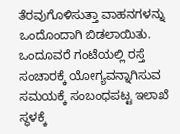ತೆರವುಗೊಳಿಸುತ್ತಾ ವಾಹನಗಳನ್ನು ಒಂದೊಂದಾಗಿ ಬಿಡಲಾಯಿತು. ಒಂದೂವರೆ ಗಂಟೆಯಲ್ಲಿ ರಸ್ತೆ ಸಂಚಾರಕ್ಕೆ ಯೋಗ್ಯವನ್ನಾಗಿಸುವ ಸಮಯಕ್ಕೆ ಸಂಬಂಧಪಟ್ಟ ಇಲಾಖೆ ಸ್ಥಳಕ್ಕೆ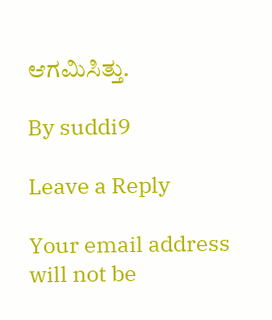ಆಗಮಿಸಿತ್ತು.

By suddi9

Leave a Reply

Your email address will not be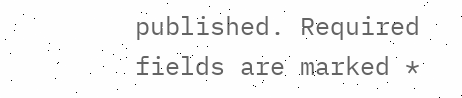published. Required fields are marked *